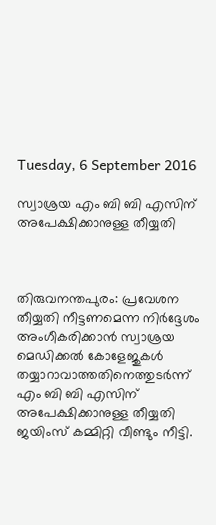Tuesday, 6 September 2016

സ്വാശ്രയ എം ബി ബി എസിന് അപേക്ഷിക്കാനുള്ള തീയ്യതി



തിരുവനന്തപുരം: പ്രവേശന തീയ്യതി നീട്ടണമെന്ന നിര്‍ദ്ദേശം അംഗീകരിക്കാന്‍ സ്വാശ്രയ മെഡിക്കല്‍ കോളേജുകള്‍ തയ്യാറാവാത്തതിനെത്തുടര്‍ന്ന് എം ബി ബി എസിന് അപേക്ഷിക്കാനുള്ള തീയ്യതി ജയിംസ് കമ്മിറ്റി വീണ്ടും നീട്ടി.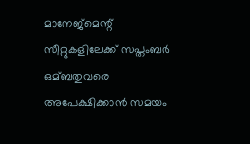മാനേജ്മെന്റ് സീറ്റുകളിലേക്ക് സപ്തംബര്‍ ഒമ്ബതുവരെ അപേക്ഷിക്കാന്‍ സമയം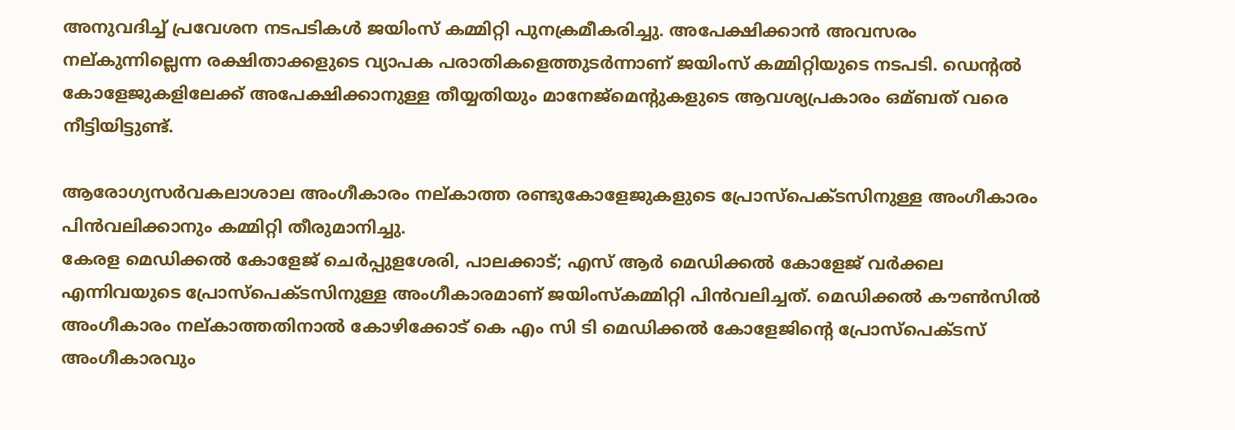അനുവദിച്ച്‌ പ്രവേശന നടപടികള്‍ ജയിംസ് കമ്മിറ്റി പുനക്രമീകരിച്ചു. അപേക്ഷിക്കാന്‍ അവസരം നല്കുന്നില്ലെന്ന രക്ഷിതാക്കളുടെ വ്യാപക പരാതികളെത്തുടര്‍ന്നാണ് ജയിംസ് കമ്മിറ്റിയുടെ നടപടി. ഡെന്റല്‍ കോളേജുകളിലേക്ക് അപേക്ഷിക്കാനുള്ള തീയ്യതിയും മാനേജ്മെന്റുകളുടെ ആവശ്യപ്രകാരം ഒമ്ബത് വരെ നീട്ടിയിട്ടുണ്ട്.

ആരോഗ്യസര്‍വകലാശാല അംഗീകാരം നല്കാത്ത രണ്ടുകോളേജുകളുടെ പ്രോസ്പെക്ടസിനുള്ള അംഗീകാരം പിന്‍വലിക്കാനും കമ്മിറ്റി തീരുമാനിച്ചു.
കേരള മെഡിക്കല്‍ കോളേജ് ചെര്‍പ്പുളശേരി, പാലക്കാട്; എസ് ആര്‍ മെഡിക്കല്‍ കോളേജ് വര്‍ക്കല എന്നിവയുടെ പ്രോസ്പെക്ടസിനുള്ള അംഗീകാരമാണ് ജയിംസ്കമ്മിറ്റി പിന്‍വലിച്ചത്. മെഡിക്കല്‍ കൗണ്‍സില്‍ അംഗീകാരം നല്കാത്തതിനാല്‍ കോഴിക്കോട് കെ എം സി ടി മെഡിക്കല്‍ കോളേജിന്റെ പ്രോസ്പെക്ടസ് അംഗീകാരവും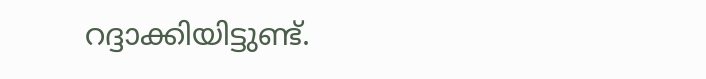റദ്ദാക്കിയിട്ടുണ്ട്.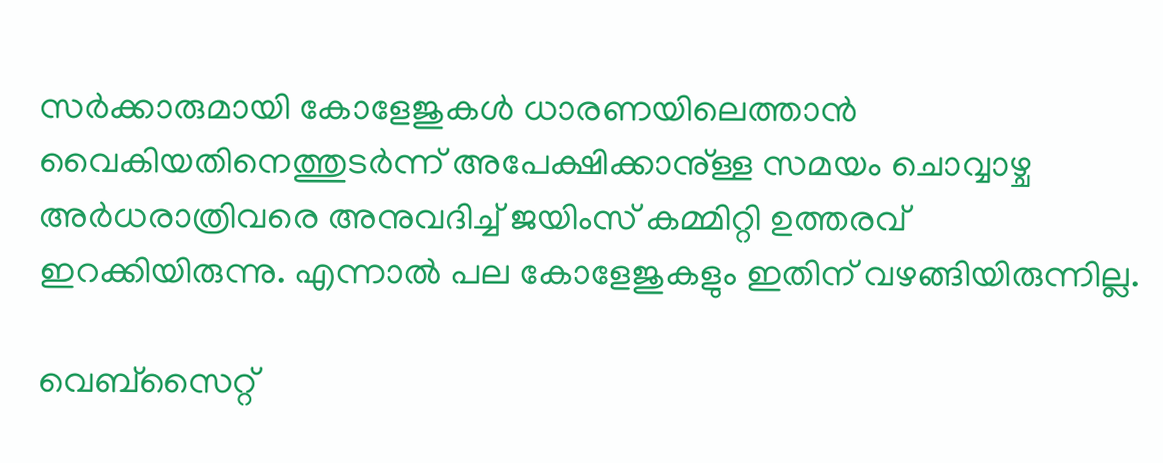സര്‍ക്കാരുമായി കോളേജുകള്‍ ധാരണയിലെത്താന്‍ വൈകിയതിനെത്തുടര്‍ന്ന് അപേക്ഷിക്കാനു്ള്ള സമയം ചൊവ്വാഴ്ച അര്‍ധരാത്രിവരെ അനുവദിച്ച്‌ ജയിംസ് കമ്മിറ്റി ഉത്തരവ് ഇറക്കിയിരുന്നു. എന്നാല്‍ പല കോളേജുകളും ഇതിന് വഴങ്ങിയിരുന്നില്ല.

വെബ്സൈറ്റ്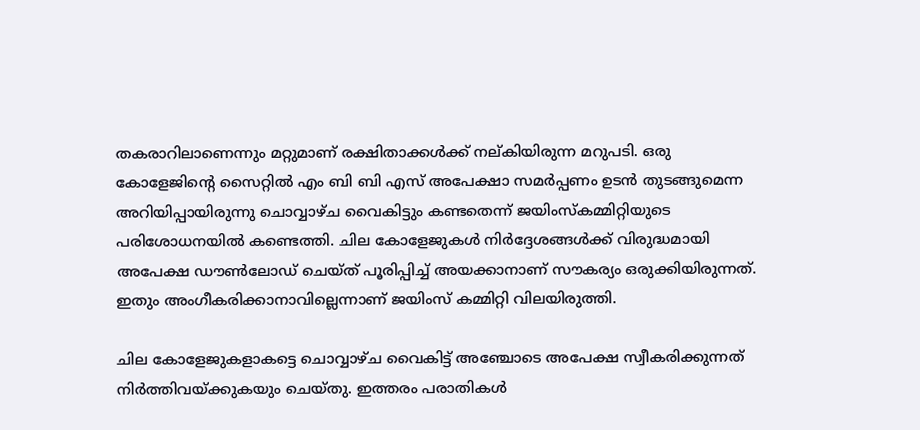തകരാറിലാണെന്നും മറ്റുമാണ് രക്ഷിതാക്കള്‍ക്ക് നല്കിയിരുന്ന മറുപടി. ഒരു കോളേജിന്റെ സൈറ്റില്‍ എം ബി ബി എസ് അപേക്ഷാ സമര്‍പ്പണം ഉടന്‍ തുടങ്ങുമെന്ന അറിയിപ്പായിരുന്നു ചൊവ്വാഴ്ച വൈകിട്ടും കണ്ടതെന്ന് ജയിംസ്കമ്മിറ്റിയുടെ പരിശോധനയില്‍ കണ്ടെത്തി. ചില കോളേജുകള്‍ നിര്‍ദ്ദേശങ്ങള്‍ക്ക് വിരുദ്ധമായി അപേക്ഷ ഡൗണ്‍ലോഡ് ചെയ്ത് പൂരിപ്പിച്ച്‌ അയക്കാനാണ് സൗകര്യം ഒരുക്കിയിരുന്നത്. ഇതും അംഗീകരിക്കാനാവില്ലെന്നാണ് ജയിംസ് കമ്മിറ്റി വിലയിരുത്തി.

ചില കോളേജുകളാകട്ടെ ചൊവ്വാഴ്ച വൈകിട്ട് അഞ്ചോടെ അപേക്ഷ സ്വീകരിക്കുന്നത് നിര്‍ത്തിവയ്ക്കുകയും ചെയ്തു. ഇത്തരം പരാതികള്‍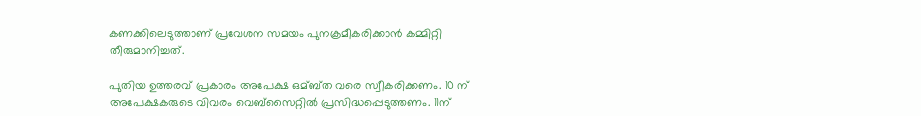കണക്കിലെടുത്താണ് പ്രവേശന സമയം പുനക്രമീകരിക്കാന്‍ കമ്മിറ്റി തീരുമാനിച്ചത്.

പുതിയ ഉത്തരവ് പ്രകാരം അപേക്ഷ ഒമ്ബ്ത വരെ സ്വീകരിക്കണം. 10 ന് അപേക്ഷകരുടെ വിവരം വെബ്സൈറ്റില്‍ പ്രസിദ്ധപ്പെടുത്തണം. 11ന്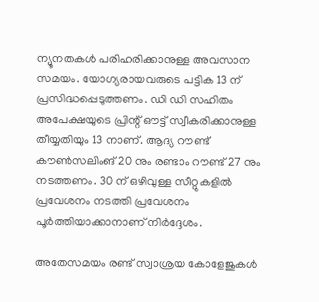ന്യൂനതകള്‍ പരിഹരിക്കാനുള്ള അവസാന സമയം. യോഗ്യരായവരുടെ പട്ടിക 13 ന് പ്രസിദ്ധപ്പെടുത്തണം. ഡി ഡി സഹിതം അപേക്ഷയുടെ പ്രിന്റ് ഔട്ട് സ്വീകരിക്കാനുള്ള തീയ്യതിയും 13 നാണ്. ആദ്യ റൗണ്ട് കൗണ്‍സലിംങ് 20 നും രണ്ടാം റൗണ്ട് 27 നും നടത്തണം. 30 ന് ഒഴിവുള്ള സീറ്റുകളില്‍ പ്രവേശനം നടത്തി പ്രവേശനം പൂര്‍ത്തിയാക്കാനാണ് നിര്‍ദ്ദേശം.

അതേസമയം രണ്ട് സ്വാശ്രയ കോളേജുകള്‍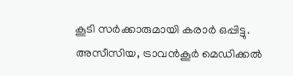കൂടി സര്‍ക്കാരുമായി കരാര്‍ ഒപ്പിട്ടു. അസീസിയ, ട്രാവന്‍കൂര്‍ മെഡിക്കല്‍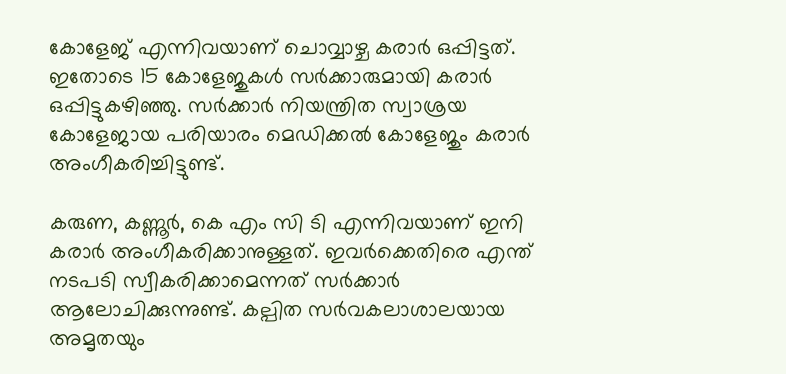കോളേജ് എന്നിവയാണ് ചൊവ്വാഴ്ച കരാര്‍ ഒപ്പിട്ടത്. ഇതോടെ 15 കോളേജുകള്‍ സര്‍ക്കാരുമായി കരാര്‍ ഒപ്പിട്ടുകഴിഞ്ഞു. സര്‍ക്കാര്‍ നിയന്ത്രിത സ്വാശ്രയ കോളേജായ പരിയാരം മെഡിക്കല്‍ കോളേജും കരാര്‍ അംഗീകരിച്ചിട്ടുണ്ട്.

കരുണ, കണ്ണൂര്‍, കെ എം സി ടി എന്നിവയാണ് ഇനി കരാര്‍ അംഗീകരിക്കാനുള്ളത്. ഇവര്‍ക്കെതിരെ എന്ത് നടപടി സ്വീകരിക്കാമെന്നത് സര്‍ക്കാര്‍ ആലോചിക്കുന്നുണ്ട്. കല്പിത സര്‍വകലാശാലയായ അമൃതയും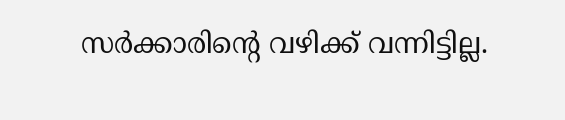സര്‍ക്കാരിന്റെ വഴിക്ക് വന്നിട്ടില്ല.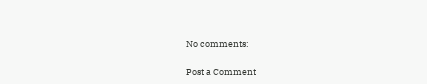No comments:

Post a Comment